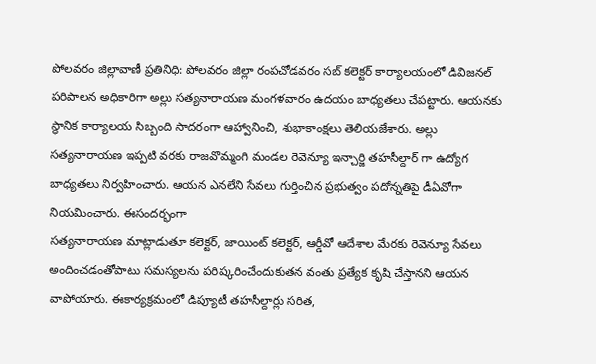పోలవరం జిల్లావాణీ ప్రతినిధి: పోలవరం జిల్లా రంపచోడవరం సబ్ కలెక్టర్ కార్యాలయంలో డివిజనల్ పరిపాలన అధికారిగా అల్లు సత్యనారాయణ మంగళవారం ఉదయం బాధ్యతలు చేపట్టారు. ఆయనకు స్థానిక కార్యాలయ సిబ్బంది సాదరంగా ఆహ్వానించి, శుభాకాంక్షలు తెలియజేశారు. అల్లు సత్యనారాయణ ఇప్పటి వరకు రాజవొమ్మంగి మండల రెవెన్యూ ఇన్చార్జి తహసీల్దార్ గా ఉద్యోగ బాధ్యతలు నిర్వహించారు. ఆయన ఎనలేని సేవలు గుర్తించిన ప్రభుత్వం పదోన్నతిపై డీఏవోగా నియమించారు. ఈసందర్భంగా
సత్యనారాయణ మాట్లాడుతూ కలెక్టర్, జాయింట్ కలెక్టర్, ఆర్డీవో ఆదేశాల మేరకు రెవెన్యూ సేవలు అందించడంతోపాటు సమస్యలను పరిష్కరించేందుకుతన వంతు ప్రత్యేక కృషి చేస్తానని ఆయన వాపోయారు. ఈకార్యక్రమంలో డిప్యూటీ తహసీల్దార్లు సరిత,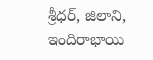శ్రీధర్, జిలాని, ఇందిరాభాయి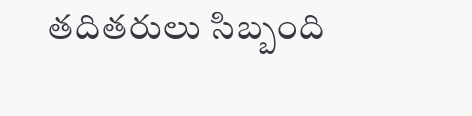తదితరులు సిబ్బంది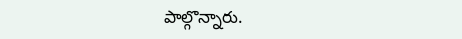పాల్గొన్నారు.